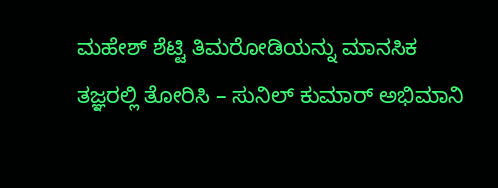ಮಹೇಶ್ ಶೆಟ್ಟಿ ತಿಮರೋಡಿಯನ್ನು ಮಾನಸಿಕ ತಜ್ಞರಲ್ಲಿ ತೋರಿಸಿ – ಸುನಿಲ್ ಕುಮಾರ್ ಅಭಿಮಾನಿ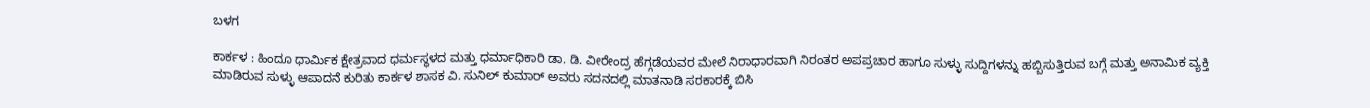ಬಳಗ

ಕಾರ್ಕಳ : ಹಿಂದೂ ಧಾರ್ಮಿಕ ಕ್ಷೇತ್ರವಾದ ಧರ್ಮಸ್ಥಳದ ಮತ್ತು ಧರ್ಮಾಧಿಕಾರಿ ಡಾ. ಡಿ. ವೀರೇಂದ್ರ ಹೆಗ್ಗಡೆಯವರ ಮೇಲೆ ನಿರಾಧಾರವಾಗಿ ನಿರಂತರ ಅಪಪ್ರಚಾರ ಹಾಗೂ ಸುಳ್ಳು ಸುದ್ದಿಗಳನ್ನು ಹಬ್ಬಿಸುತ್ತಿರುವ ಬಗ್ಗೆ ಮತ್ತು ಅನಾಮಿಕ ವ್ಯಕ್ತಿ ಮಾಡಿರುವ ಸುಳ್ಳು ಆಪಾದನೆ ಕುರಿತು ಕಾರ್ಕಳ ಶಾಸಕ ವಿ. ಸುನಿಲ್ ಕುಮಾರ್ ಅವರು ಸದನದಲ್ಲಿ ಮಾತನಾಡಿ ಸರಕಾರಕ್ಕೆ ಬಿಸಿ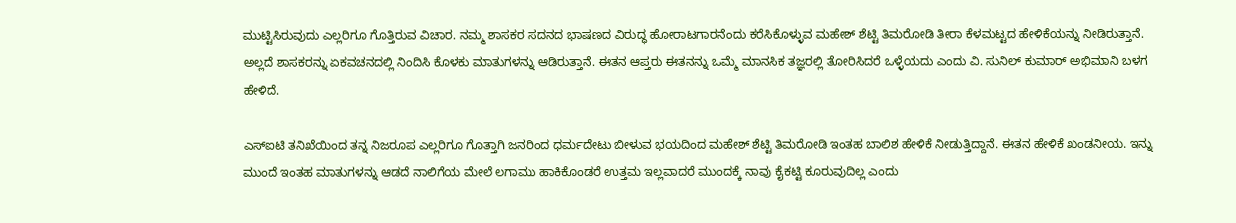ಮುಟ್ಟಿಸಿರುವುದು ಎಲ್ಲರಿಗೂ ಗೊತ್ತಿರುವ ವಿಚಾರ. ನಮ್ಮ ಶಾಸಕರ ಸದನದ ಭಾಷಣದ ವಿರುದ್ಧ ಹೋರಾಟಗಾರನೆಂದು ಕರೆಸಿಕೊಳ್ಳುವ ಮಹೇಶ್ ಶೆಟ್ಟಿ ತಿಮರೋಡಿ ತೀರಾ ಕೆಳಮಟ್ಟದ ಹೇಳಿಕೆಯನ್ನು ನೀಡಿರುತ್ತಾನೆ. ಅಲ್ಲದೆ ಶಾಸಕರನ್ನು ಏಕವಚನದಲ್ಲಿ ನಿಂದಿಸಿ ಕೊಳಕು ಮಾತುಗಳನ್ನು ಆಡಿರುತ್ತಾನೆ. ಈತನ ಆಪ್ತರು ಈತನನ್ನು ಒಮ್ಮೆ ಮಾನಸಿಕ ತಜ್ಞರಲ್ಲಿ ತೋರಿಸಿದರೆ ಒಳ್ಳೆಯದು ಎಂದು ವಿ. ಸುನಿಲ್ ಕುಮಾರ್ ಅಭಿಮಾನಿ ಬಳಗ ಹೇಳಿದೆ.

ಎಸ್‌ಐಟಿ ತನಿಖೆಯಿಂದ ತನ್ನ ನಿಜರೂಪ ಎಲ್ಲರಿಗೂ ಗೊತ್ತಾಗಿ ಜನರಿಂದ ಧರ್ಮದೇಟು ಬೀಳುವ ಭಯದಿಂದ ಮಹೇಶ್‌ ಶೆಟ್ಟಿ ತಿಮರೋಡಿ ಇಂತಹ ಬಾಲಿಶ ಹೇಳಿಕೆ ನೀಡುತ್ತಿದ್ದಾನೆ. ಈತನ ಹೇಳಿಕೆ ಖಂಡನೀಯ. ಇನ್ನು ಮುಂದೆ ಇಂತಹ ಮಾತುಗಳನ್ನು ಆಡದೆ ನಾಲಿಗೆಯ ಮೇಲೆ ಲಗಾಮು ಹಾಕಿಕೊಂಡರೆ ಉತ್ತಮ ಇಲ್ಲವಾದರೆ ಮುಂದಕ್ಕೆ ನಾವು ಕೈಕಟ್ಟಿ ಕೂರುವುದಿಲ್ಲ ಎಂದು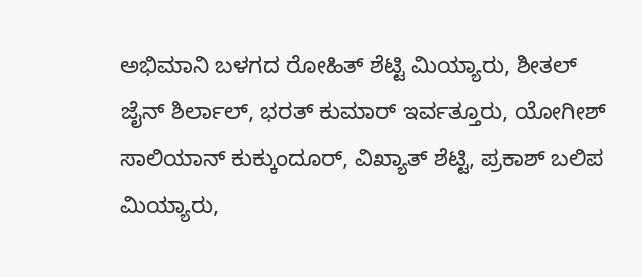ಅಭಿಮಾನಿ ಬಳಗದ ರೋಹಿತ್ ಶೆಟ್ಟಿ ಮಿಯ್ಯಾರು, ಶೀತಲ್ ಜೈನ್ ಶಿರ್ಲಾಲ್, ಭರತ್ ಕುಮಾರ್ ಇರ್ವತ್ತೂರು, ಯೋಗೀಶ್ ಸಾಲಿಯಾನ್ ಕುಕ್ಕುಂದೂರ್, ವಿಖ್ಯಾತ್‌ ಶೆಟ್ಟಿ, ಪ್ರಕಾಶ್ ಬಲಿಪ ಮಿಯ್ಯಾರು,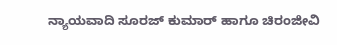ನ್ಯಾಯವಾದಿ ಸೂರಜ್ ಕುಮಾರ್ ಹಾಗೂ ಚಿರಂಜೀವಿ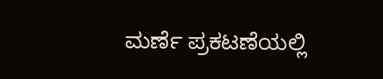ಮರ್ಣೆ ಪ್ರಕಟಣೆಯಲ್ಲಿ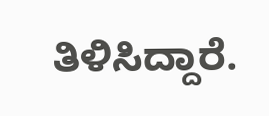ತಿಳಿಸಿದ್ದಾರೆ.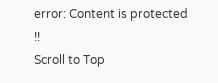error: Content is protected !!
Scroll to Top